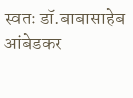स्वतः डॉ.बाबासाहेब आंबेडकर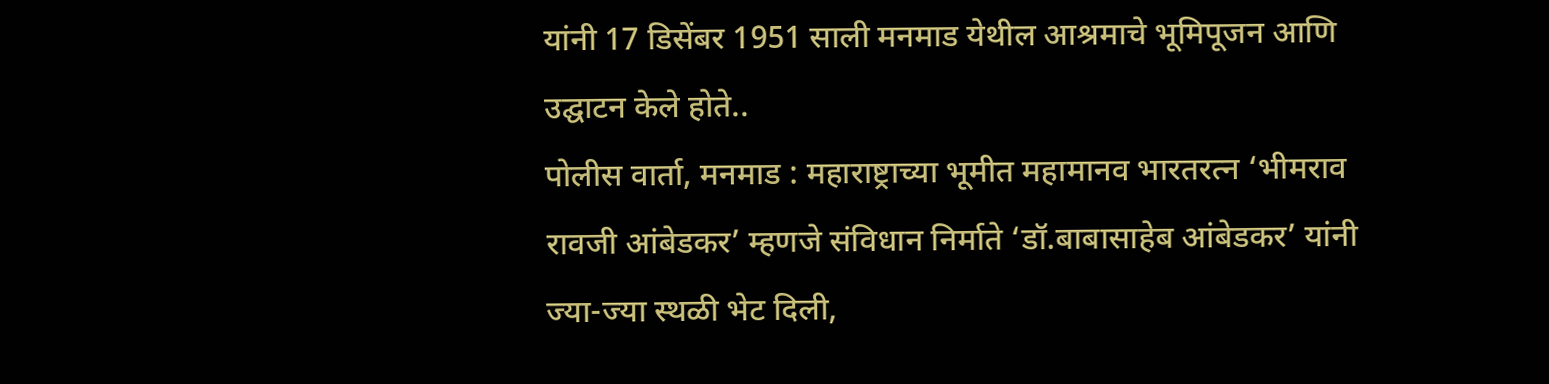यांनी 17 डिसेंबर 1951 साली मनमाड येथील आश्रमाचे भूमिपूजन आणि उद्घाटन केले होते..
पोलीस वार्ता, मनमाड : महाराष्ट्राच्या भूमीत महामानव भारतरत्न ‘भीमराव रावजी आंबेडकर’ म्हणजे संविधान निर्माते ‘डॉ.बाबासाहेब आंबेडकर’ यांनी ज्या-ज्या स्थळी भेट दिली,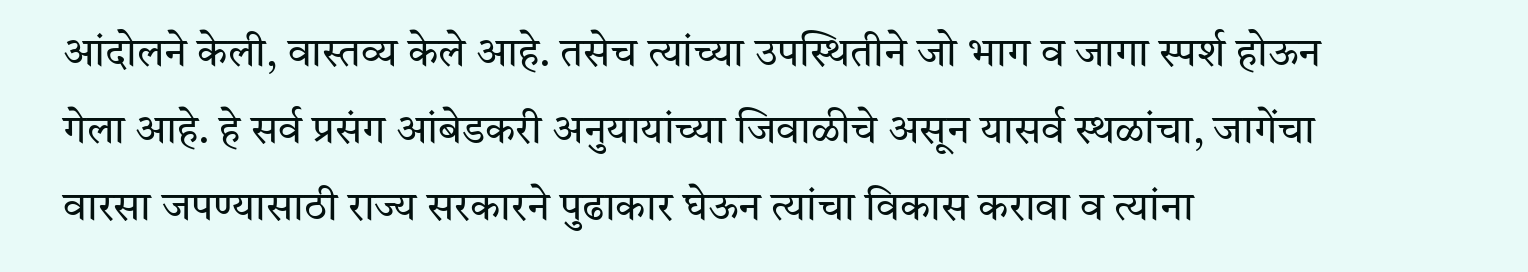आंदोलने केली, वास्तव्य केले आहे. तसेच त्यांच्या उपस्थितीने जो भाग व जागा स्पर्श होऊन गेला आहे. हे सर्व प्रसंग आंबेडकरी अनुयायांच्या जिवाळीचे असून यासर्व स्थळांचा, जागेंचा वारसा जपण्यासाठी राज्य सरकारने पुढाकार घेऊन त्यांचा विकास करावा व त्यांना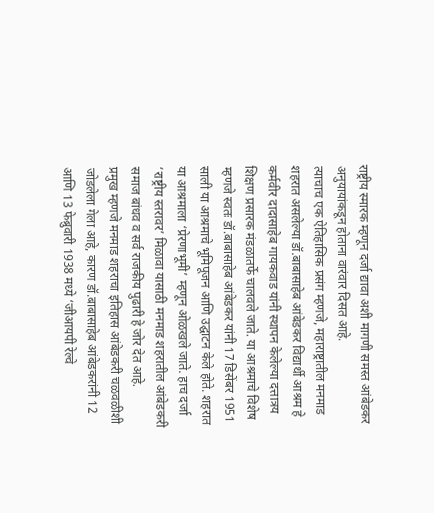राष्ट्रीय स्मारक म्हणून दर्जा द्यावा अशी मागणी समस्त आंबेडकर अनुयायांकडून होताना वारंवार दिसत आहे.
त्याचाच एक ऐतिहासिक प्रसंग म्हणजे, महाराष्ट्रातील मनमाड शहरात असलेल्या डॉ.बाबासाहेब आंबेडकर विद्यार्थी आश्रम हे कर्मवीर दादासाहेब गायकवाड यांनी स्थापन केलेल्या दत्तात्रय शिक्षण प्रसारक मंडळातर्फे चालवले जाते. या आश्रमाचे विशेष म्हणजे स्वतः डॉ.बाबासाहेब आंबेडकर यांनी 17 डिसेंबर 1951 साली या आश्रमाचे भूमिपूजन आणि उद्घाटन केले होते. शहरात या आश्रमाला ‘प्रेरणाभूमी’ म्हणून ओळखले जाते. हाच दर्जा ‘राष्ट्रीय स्तरावर’ मिळावा यासाठी मनमाड शहरातील आंबेडकरी समाज बांधव व सर्व राजकीय पुढारी हे जोर देत आहे.
प्रमुख म्हणजे मनमाड शहराचा इतिहास आंबेडकरी चळवळीशी जोडलेला गेला आहे, कारण डॉ.बाबासाहेब आंबेडकरांनी 12 आणि 13 फेब्रुवारी 1938 मध्ये ‘जीआयपी रेल्वे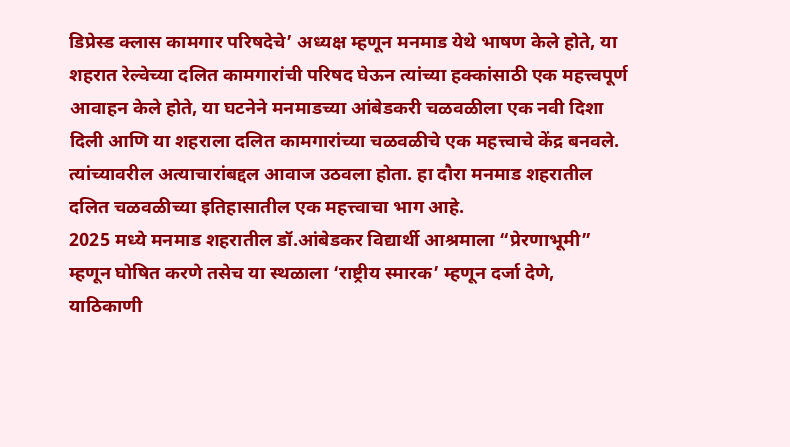डिप्रेस्ड क्लास कामगार परिषदेचे’ अध्यक्ष म्हणून मनमाड येथे भाषण केले होते, या शहरात रेल्वेच्या दलित कामगारांची परिषद घेऊन त्यांच्या हक्कांसाठी एक महत्त्वपूर्ण आवाहन केले होते, या घटनेने मनमाडच्या आंबेडकरी चळवळीला एक नवी दिशा दिली आणि या शहराला दलित कामगारांच्या चळवळीचे एक महत्त्वाचे केंद्र बनवले. त्यांच्यावरील अत्याचारांबद्दल आवाज उठवला होता. हा दौरा मनमाड शहरातील दलित चळवळीच्या इतिहासातील एक महत्त्वाचा भाग आहे.
2025 मध्ये मनमाड शहरातील डॉ.आंबेडकर विद्यार्थी आश्रमाला “प्रेरणाभूमी” म्हणून घोषित करणे तसेच या स्थळाला ‘राष्ट्रीय स्मारक’ म्हणून दर्जा देणे, याठिकाणी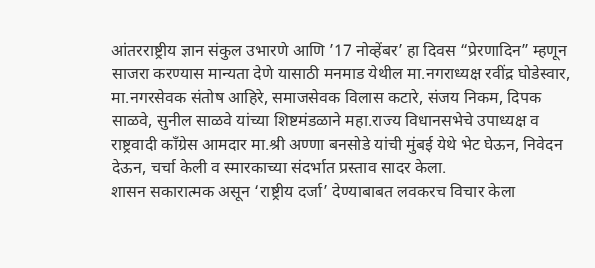आंतरराष्ट्रीय ज्ञान संकुल उभारणे आणि ’17 नोव्हेंबर’ हा दिवस “प्रेरणादिन” म्हणून साजरा करण्यास मान्यता देणे यासाठी मनमाड येथील मा.नगराध्यक्ष रवींद्र घोडेस्वार, मा.नगरसेवक संतोष आहिरे, समाजसेवक विलास कटारे, संजय निकम, दिपक साळवे, सुनील साळवे यांच्या शिष्टमंडळाने महा.राज्य विधानसभेचे उपाध्यक्ष व राष्ट्रवादी काँग्रेस आमदार मा.श्री अण्णा बनसोडे यांची मुंबई येथे भेट घेऊन, निवेदन देऊन, चर्चा केली व स्मारकाच्या संदर्भात प्रस्ताव सादर केला.
शासन सकारात्मक असून ‘राष्ट्रीय दर्जा’ देण्याबाबत लवकरच विचार केला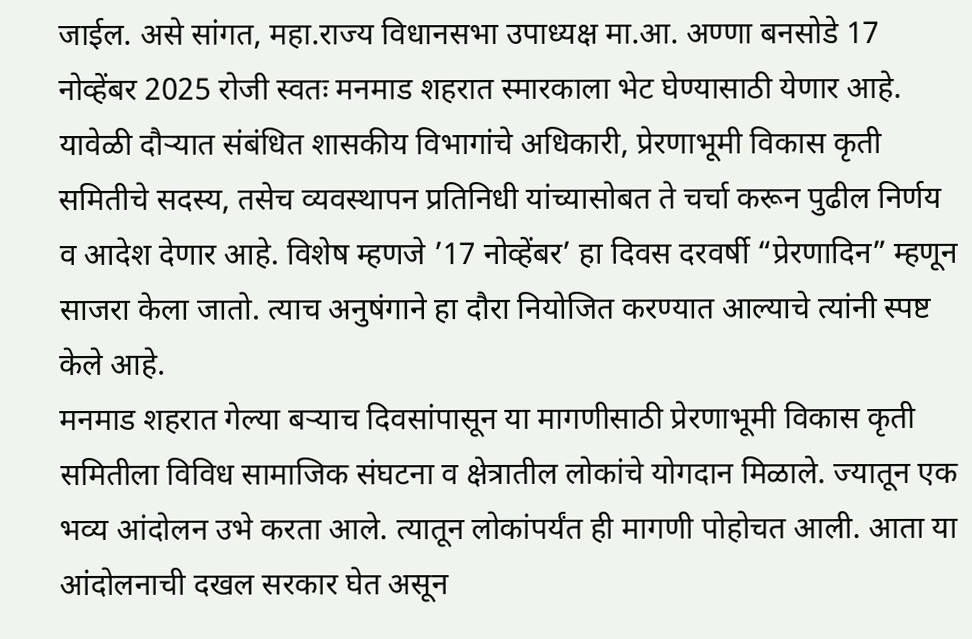जाईल. असे सांगत, महा.राज्य विधानसभा उपाध्यक्ष मा.आ. अण्णा बनसोडे 17 नोव्हेंबर 2025 रोजी स्वतः मनमाड शहरात स्मारकाला भेट घेण्यासाठी येणार आहे. यावेळी दौऱ्यात संबंधित शासकीय विभागांचे अधिकारी, प्रेरणाभूमी विकास कृती समितीचे सदस्य, तसेच व्यवस्थापन प्रतिनिधी यांच्यासोबत ते चर्चा करून पुढील निर्णय व आदेश देणार आहे. विशेष म्हणजे ’17 नोव्हेंबर’ हा दिवस दरवर्षी “प्रेरणादिन” म्हणून साजरा केला जातो. त्याच अनुषंगाने हा दौरा नियोजित करण्यात आल्याचे त्यांनी स्पष्ट केले आहे.
मनमाड शहरात गेल्या बऱ्याच दिवसांपासून या मागणीसाठी प्रेरणाभूमी विकास कृती समितीला विविध सामाजिक संघटना व क्षेत्रातील लोकांचे योगदान मिळाले. ज्यातून एक भव्य आंदोलन उभे करता आले. त्यातून लोकांपर्यंत ही मागणी पोहोचत आली. आता या आंदोलनाची दखल सरकार घेत असून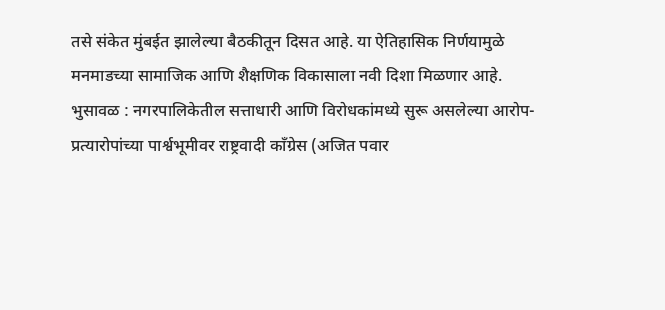तसे संकेत मुंबईत झालेल्या बैठकीतून दिसत आहे. या ऐतिहासिक निर्णयामुळे मनमाडच्या सामाजिक आणि शैक्षणिक विकासाला नवी दिशा मिळणार आहे.
भुसावळ : नगरपालिकेतील सत्ताधारी आणि विरोधकांमध्ये सुरू असलेल्या आरोप-प्रत्यारोपांच्या पार्श्वभूमीवर राष्ट्रवादी काँग्रेस (अजित पवार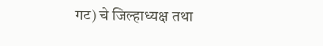गट) चे जिल्हाध्यक्ष तथा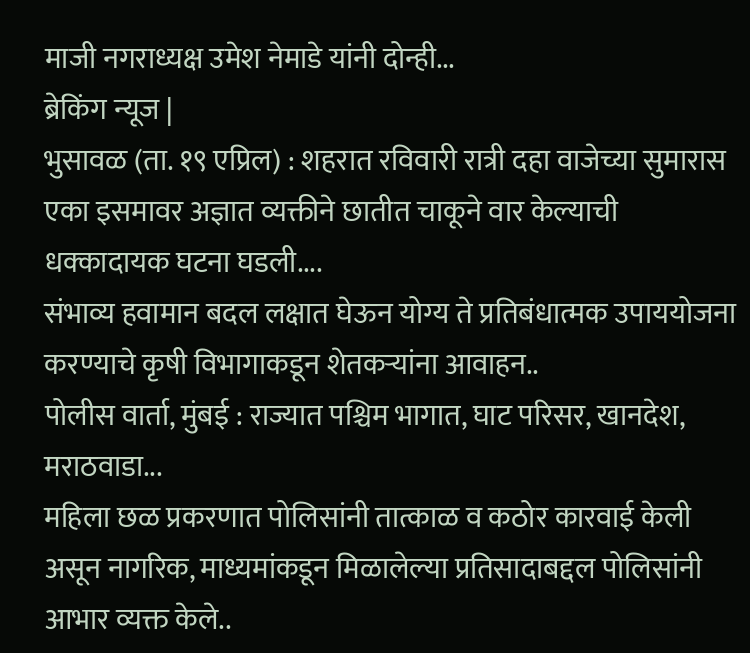माजी नगराध्यक्ष उमेश नेमाडे यांनी दोन्ही...
ब्रेकिंग न्यूज |
भुसावळ (ता. १९ एप्रिल) : शहरात रविवारी रात्री दहा वाजेच्या सुमारास एका इसमावर अज्ञात व्यक्तीने छातीत चाकूने वार केल्याची धक्कादायक घटना घडली....
संभाव्य हवामान बदल लक्षात घेऊन योग्य ते प्रतिबंधात्मक उपाययोजना करण्याचे कृषी विभागाकडून शेतकऱ्यांना आवाहन..
पोलीस वार्ता, मुंबई : राज्यात पश्चिम भागात, घाट परिसर, खानदेश, मराठवाडा...
महिला छळ प्रकरणात पोलिसांनी तात्काळ व कठोर कारवाई केली असून नागरिक, माध्यमांकडून मिळालेल्या प्रतिसादाबद्दल पोलिसांनी आभार व्यक्त केले..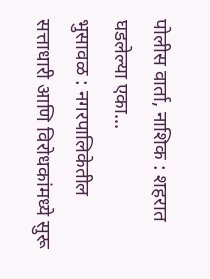पोलीस वार्ता, नाशिक : शहरात घडलेल्या एका...
भुसावळ : नगरपालिकेतील सत्ताधारी आणि विरोधकांमध्ये सुरू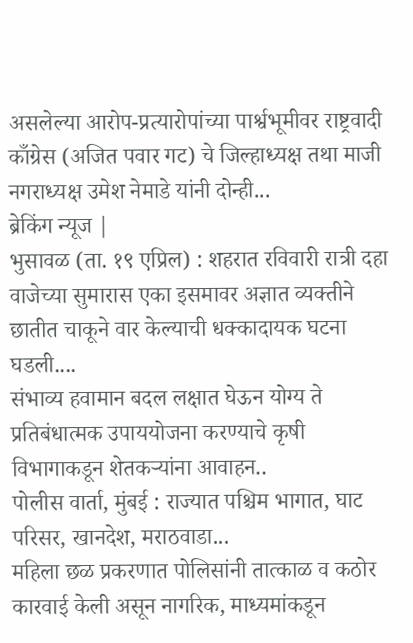असलेल्या आरोप-प्रत्यारोपांच्या पार्श्वभूमीवर राष्ट्रवादी काँग्रेस (अजित पवार गट) चे जिल्हाध्यक्ष तथा माजी नगराध्यक्ष उमेश नेमाडे यांनी दोन्ही...
ब्रेकिंग न्यूज |
भुसावळ (ता. १९ एप्रिल) : शहरात रविवारी रात्री दहा वाजेच्या सुमारास एका इसमावर अज्ञात व्यक्तीने छातीत चाकूने वार केल्याची धक्कादायक घटना घडली....
संभाव्य हवामान बदल लक्षात घेऊन योग्य ते प्रतिबंधात्मक उपाययोजना करण्याचे कृषी विभागाकडून शेतकऱ्यांना आवाहन..
पोलीस वार्ता, मुंबई : राज्यात पश्चिम भागात, घाट परिसर, खानदेश, मराठवाडा...
महिला छळ प्रकरणात पोलिसांनी तात्काळ व कठोर कारवाई केली असून नागरिक, माध्यमांकडून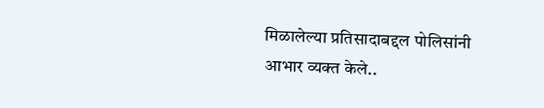मिळालेल्या प्रतिसादाबद्दल पोलिसांनी आभार व्यक्त केले..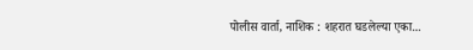पोलीस वार्ता, नाशिक : शहरात घडलेल्या एका...